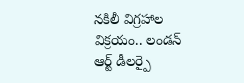నకిలీ విగ్రహాల విక్రయం.. లండన్ ఆర్ట్ డీలర్పై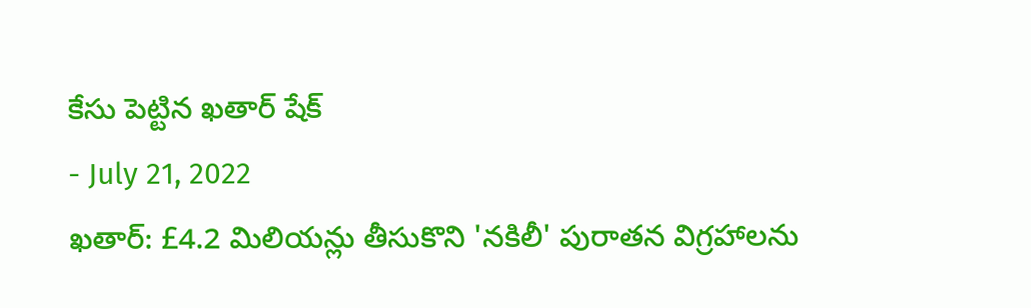కేసు పెట్టిన ఖతార్ షేక్
- July 21, 2022
ఖతార్: £4.2 మిలియన్లు తీసుకొని 'నకిలీ' పురాతన విగ్రహాలను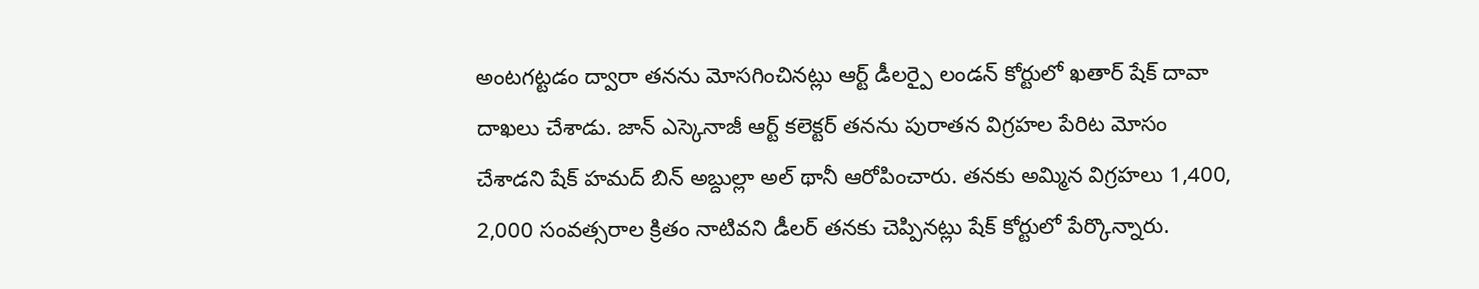అంటగట్టడం ద్వారా తనను మోసగించినట్లు ఆర్ట్ డీలర్పై లండన్ కోర్టులో ఖతార్ షేక్ దావా దాఖలు చేశాడు. జాన్ ఎస్కెనాజీ ఆర్ట్ కలెక్టర్ తనను పురాతన విగ్రహల పేరిట మోసం చేశాడని షేక్ హమద్ బిన్ అబ్దుల్లా అల్ థానీ ఆరోపించారు. తనకు అమ్మిన విగ్రహలు 1,400, 2,000 సంవత్సరాల క్రితం నాటివని డీలర్ తనకు చెప్పినట్లు షేక్ కోర్టులో పేర్కొన్నారు.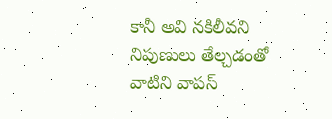కానీ అవి నకిలీవని నిపుణులు తేల్చడంతో వాటిని వాపస్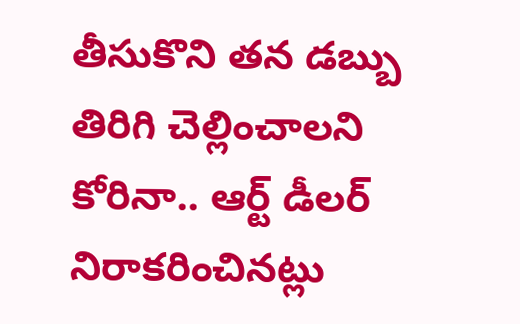తీసుకొని తన డబ్బు తిరిగి చెల్లించాలని కోరినా.. ఆర్ట్ డీలర్ నిరాకరించినట్లు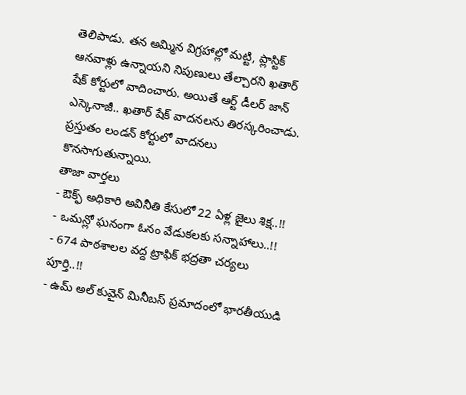తెలిపాడు. తన అమ్మిన విగ్రహాల్లో మట్టి, ప్లాస్టిక్ ఆనవాళ్లు ఉన్నాయని నిపుణులు తేల్చారని ఖతార్ షేక్ కోర్టులో వాదించారు. అయితే ఆర్ట్ డీలర్ జాన్ ఎస్కెనాజీ.. ఖతార్ షేక్ వాదనలను తిరస్కరించాడు. ప్రస్తుతం లండన్ కోర్టులో వాదనలు కొనసాగుతున్నాయి.
తాజా వార్తలు
- ఔక్ఫ్ అధికారి అవినీతి కేసులో 22 ఏళ్ల జైలు శిక్ష..!!
- ఒమన్లో ఘనంగా ఓనం వేడుకలకు సన్నాహాలు..!!
- 674 పాఠశాలల వద్ద ట్రాఫిక్ భద్రతా చర్యలు పూర్తి..!!
- ఉమ్ అల్ కువైన్ మినీబస్ ప్రమాదంలో భారతీయుడి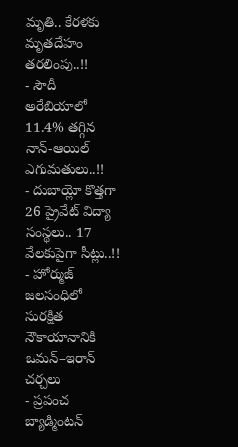మృతి.. కేరళకు మృతదేహం తరలింపు..!!
- సౌదీ అరేబియాలో 11.4% తగ్గిన నాన్-ఆయిల్ ఎగుమతులు..!!
- దుబాయ్లో కొత్తగా 26 ప్రైవేట్ విద్యా సంస్థలు.. 17 వేలకుపైగా సీట్లు..!!
- హోర్ముజ్ జలసంధిలో సురక్షిత నౌకాయానానికి ఒమన్–ఇరాన్ చర్చలు
- ప్రపంచ బ్యాడ్మింటన్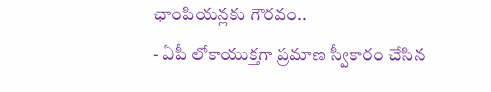ఛాంపియన్లకు గౌరవం..
- ఏపీ లోకాయుక్తగా ప్రమాణ స్వీకారం చేసిన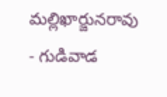మల్లిఖార్జునరావు
- గుడివాడ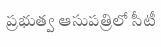ప్రభుత్వ ఆసుపత్రిలో సీటీ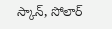స్కాన్, సోలార్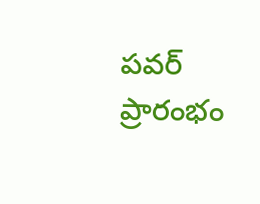పవర్ ప్రారంభం